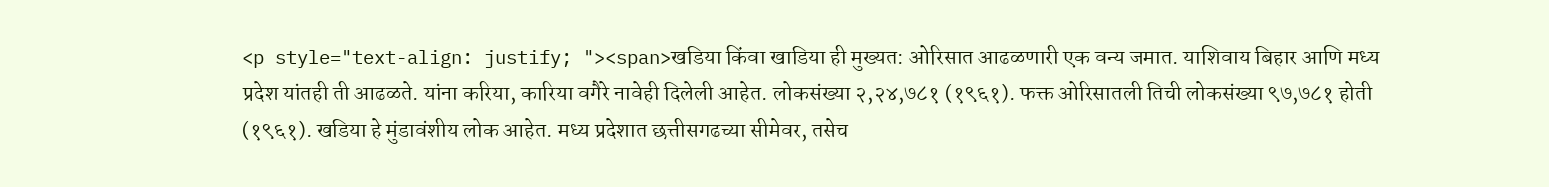<p style="text-align: justify; "><span>खडिया किंवा खाडिया ही मुख्यत: ओरिसात आढळणारी एक वन्य जमात. याशिवाय बिहार आणि मध्य प्रदेश यांतही ती आढळते. यांना करिया, कारिया वगैरे नावेही दिलेली आहेत. लोकसंख्या २,२४,७८१ (१९६१). फक्त ओरिसातली तिची लोकसंख्या ९७,७८१ होती (१९६१). खडिया हे मुंडावंशीय लोक आहेत. मध्य प्रदेशात छत्तीसगढच्या सीमेवर, तसेच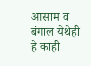आसाम व बंगाल येथेही हे काही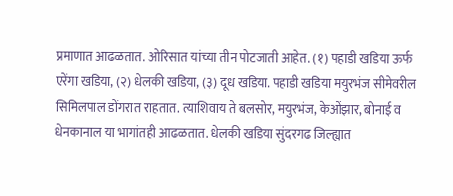प्रमाणात आढळतात. ओरिसात यांच्या तीन पोटजाती आहेत. (१) पहाडी खडिया ऊर्फ एरेंगा खडिया, (२) धेलकी खडिया, (३) दूध खडिया. पहाडी खडिया मयुरभंज सीमेवरील सिमिलपाल डोंगरात राहतात. त्याशिवाय ते बलसोर, मयुरभंज, केओंझार, बोनाई व धेनकानाल या भागांतही आढळतात. धेलकी खडिया सुंदरगढ जिल्ह्यात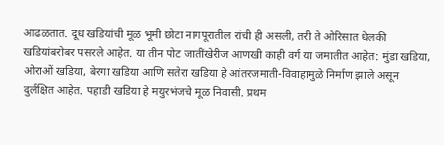आढळतात. दूध खडियांची मूळ भूमी छोटा नागपूरातील रांची ही असली, तरी ते ओरिसात धेलकी खडियांबरोबर पसरले आहेत. या तीन पोट जातींखेरीज आणखी काही वर्ग या जमातीत आहेत: मुंडा खडिया, ओराओं खडिया, बेरगा खडिया आणि सतेरा खडिया हे आंतरजमाती-विवाहामुळे निर्माण झाले असून दुर्लक्षित आहेत. पहाडी खडिया हे मयुरभंजचे मूळ निवासी. प्रथम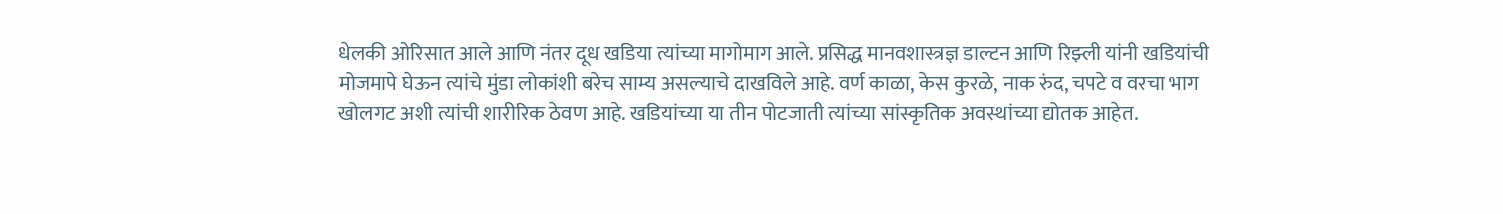धेलकी ओरिसात आले आणि नंतर दूध खडिया त्यांच्या मागोमाग आले. प्रसिद्ध मानवशास्त्रज्ञ डाल्टन आणि रिझ्ली यांनी खडियांची मोजमापे घेऊन त्यांचे मुंडा लोकांशी बरेच साम्य असल्याचे दाखविले आहे. वर्ण काळा, केस कुरळे, नाक रुंद, चपटे व वरचा भाग खोलगट अशी त्यांची शारीरिक ठेवण आहे. खडियांच्या या तीन पोटजाती त्यांच्या सांस्कृतिक अवस्थांच्या द्योतक आहेत.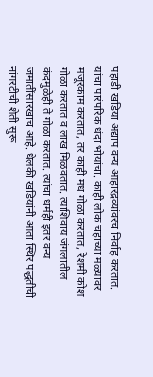पहाडी खडिया अद्याप वन्य आहारद्रव्यांवरच निर्वाह करतात. यांचा पारंपरिक धंदा भोयांचा. काही लोक चहाच्या मळ्यावर मजूरकाम करतात, तर काही मध गोळा करतात, रेशमी कोश गोळा करतात व लाख मिळवतात. त्याशिवाय जंगलातील कंदमुळेही ते गोळा करतात. त्यांचा धर्मही इतर वन्य जमातींसारखाच आहे. धेलकी खडियांनी आता स्थिर पद्धतीची नांगरटीची शेती सुरू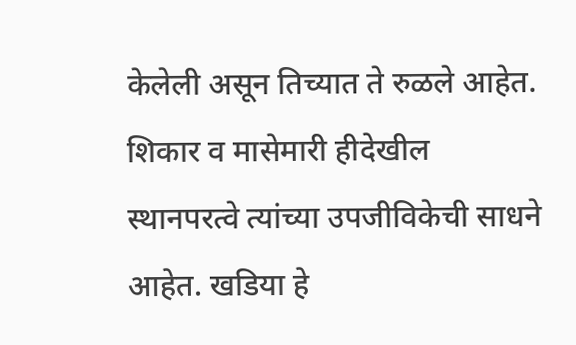केलेली असून तिच्यात ते रुळले आहेत. शिकार व मासेमारी हीदेखील स्थानपरत्वे त्यांच्या उपजीविकेची साधने आहेत. खडिया हे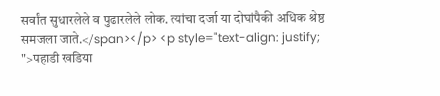सर्वांत सुधारलेले व पुढारलेले लोक. त्यांचा दर्जा या दोघांपैकी अधिक श्रेष्ठ समजला जाते.</span></p> <p style="text-align: justify; ">पहाडी खडिया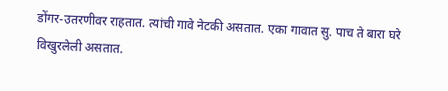डोंगर-उतरणीवर राहतात. त्यांची गावे नेटकी असतात. एका गावात सु. पाच ते बारा घरे विखुरलेली असतात.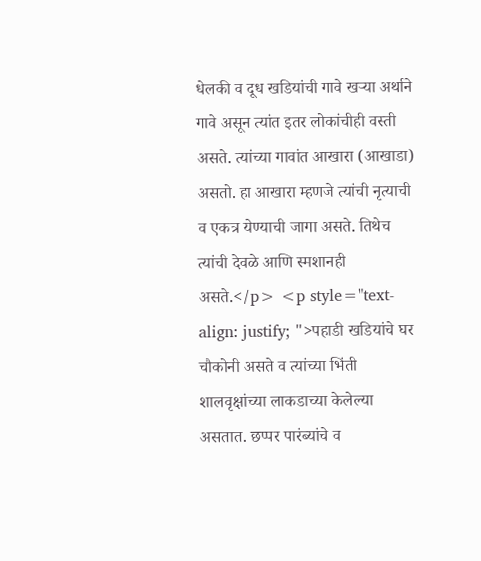धेलकी व दूध खडियांची गावे खऱ्या अर्थाने गावे असून त्यांत इतर लोकांचीही वस्ती असते. त्यांच्या गावांत आखारा (आखाडा) असतो. हा आखारा म्हणजे त्यांची नृत्याची व एकत्र येण्याची जागा असते. तिथेच त्यांची देवळे आणि स्मशानही असते.</p> <p style="text-align: justify; ">पहाडी खडियांचे घर चौकोनी असते व त्यांच्या भिंती शालवृक्षांच्या लाकडाच्या केलेल्या असतात. छप्पर पारंब्यांचे व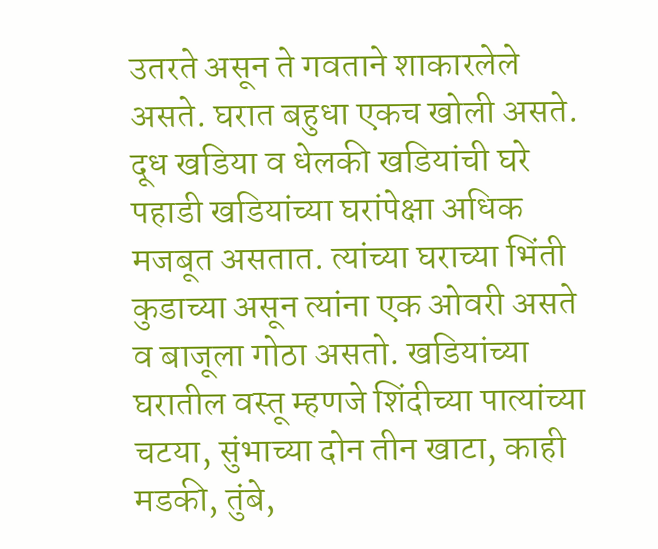उतरते असून ते गवताने शाकारलेले असते. घरात बहुधा एकच खोली असते. दूध खडिया व धेलकी खडियांची घरे पहाडी खडियांच्या घरांपेक्षा अधिक मजबूत असतात. त्यांच्या घराच्या भिंती कुडाच्या असून त्यांना एक ओवरी असते व बाजूला गोठा असतो. खडियांच्या घरातील वस्तू म्हणजे शिंदीच्या पात्यांच्या चटया, सुंभाच्या दोन तीन खाटा, काही मडकी, तुंबे,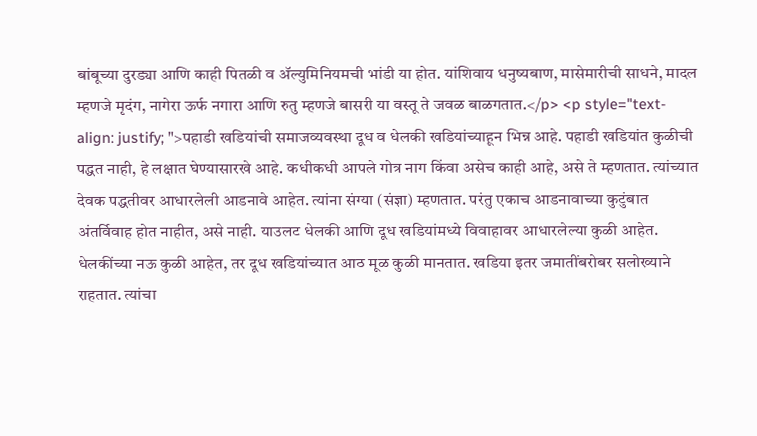बांबूच्या दुरड्या आणि काही पितळी व ॲल्युमिनियमची भांडी या होत. यांशिवाय धनुष्यबाण, मासेमारीची साधने, मादल म्हणजे मृदंग, नागेरा ऊर्फ नगारा आणि रुतु म्हणजे बासरी या वस्तू ते जवळ बाळगतात.</p> <p style="text-align: justify; ">पहाडी खडियांची समाजव्यवस्था दूध व धेलकी खडियांच्याहून भिन्न आहे. पहाडी खडियांत कुळीची पद्धत नाही, हे लक्षात घेण्यासारखे आहे. कधीकधी आपले गोत्र नाग किंवा असेच काही आहे, असे ते म्हणतात. त्यांच्यात देवक पद्धतीवर आधारलेली आडनावे आहेत. त्यांना संग्या (संज्ञा) म्हणतात. परंतु एकाच आडनावाच्या कुटुंबात अंतर्विवाह होत नाहीत, असे नाही. याउलट धेलकी आणि दूध खडियांमध्ये विवाहावर आधारलेल्या कुळी आहेत. धेलकींच्या नऊ कुळी आहेत, तर दूध खडियांच्यात आठ मूळ कुळी मानतात. खडिया इतर जमातींबरोबर सलोख्याने राहतात. त्यांचा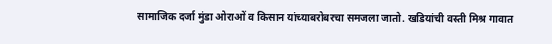सामाजिक दर्जा मुंडा ओराओं व किसान यांच्याबरोबरचा समजला जातो. खडियांची वस्ती मिश्र गावात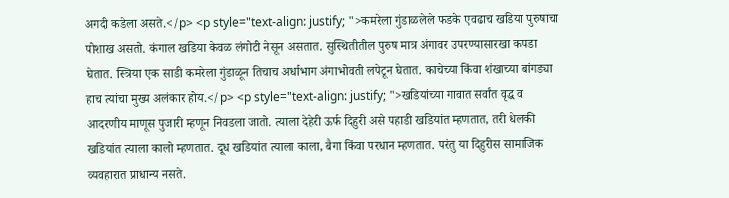अगदी कडेला असते.</p> <p style="text-align: justify; ">कमरेला गुंडाळलेले फडके एवढाच खडिया पुरुषाचा पोशाख असतो. कंगाल खडिया केवळ लंगोटी नेसून असतात. सुस्थितीतील पुरुष मात्र अंगावर उपरण्यासारखा कपडा घेतात. स्त्रिया एक साडी कमरेला गुंडाळून तिचाच अर्धाभाग अंगाभोवती लपेटून घेतात. काचेच्या किंवा शंखाच्या बांगड्या हाच त्यांचा मुख्य अलंकार होय.</p> <p style="text-align: justify; ">खडियांच्या गावात सर्वांत वृद्ध व आदरणीय माणूस पुजारी म्हणून निवडला जातो. त्याला देहेरी ऊर्फ दिहुरी असे पहाडी खडियांत म्हणतात, तरी धेलकी खडियांत त्याला कालो म्हणतात. दूध खडियांत त्याला काला, बैगा किंवा परधान म्हणतात. परंतु या दिहुरीस सामाजिक व्यवहारात प्राधान्य नसते.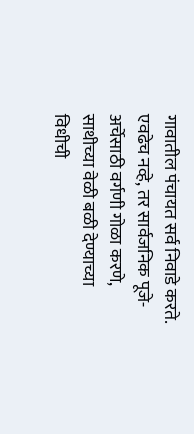गावातील पंचायत सर्व निवाडे करते. एवढेच नव्हे, तर सार्वजनिक पूजे-अर्चेसाठी वर्गणी गोळा करणे, साथीच्या वेळी बळी देण्याच्या विधीची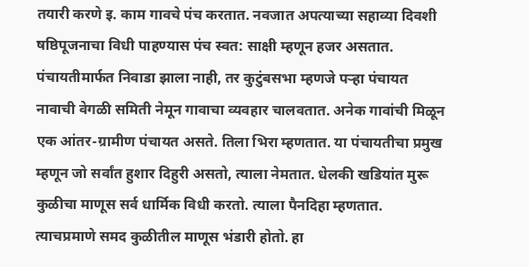तयारी करणे इ. काम गावचे पंच करतात. नवजात अपत्याच्या सहाव्या दिवशी षष्ठिपूजनाचा विधी पाहण्यास पंच स्वत: साक्षी म्हणून हजर असतात. पंचायतीमार्फत निवाडा झाला नाही, तर कुटुंबसभा म्हणजे पऱ्हा पंचायत नावाची वेगळी समिती नेमून गावाचा व्यवहार चालवतात. अनेक गावांची मिळून एक आंतर-ग्रामीण पंचायत असते. तिला भिरा म्हणतात. या पंचायतीचा प्रमुख म्हणून जो सर्वांत हुशार दिहुरी असतो, त्याला नेमतात. धेलकी खडियांत मुरू कुळीचा माणूस सर्व धार्मिक विधी करतो. त्याला पैनदिहा म्हणतात. त्याचप्रमाणे समद कुळीतील माणूस भंडारी होतो. हा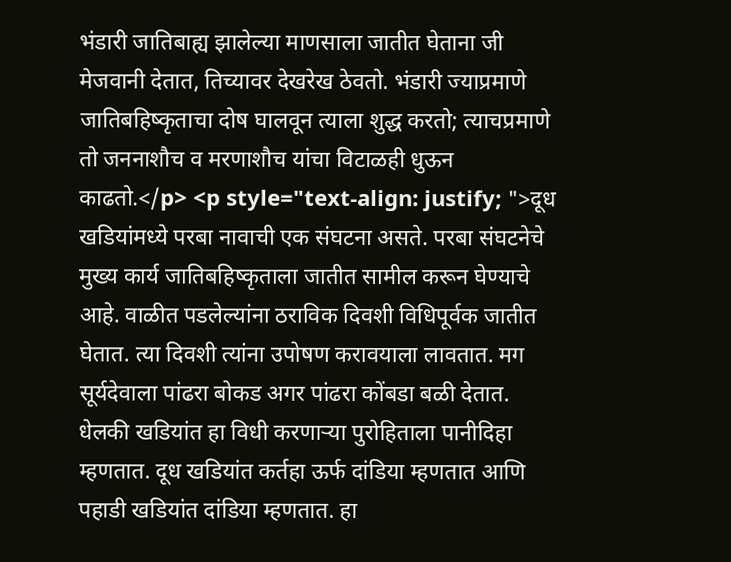भंडारी जातिबाह्य झालेल्या माणसाला जातीत घेताना जी मेजवानी देतात, तिच्यावर देखरेख ठेवतो. भंडारी ज्याप्रमाणे जातिबहिष्कृताचा दोष घालवून त्याला शुद्ध करतो; त्याचप्रमाणे तो जननाशौच व मरणाशौच यांचा विटाळही धुऊन काढतो.</p> <p style="text-align: justify; ">दूध खडियांमध्ये परबा नावाची एक संघटना असते. परबा संघटनेचे मुख्य कार्य जातिबहिष्कृताला जातीत सामील करून घेण्याचे आहे. वाळीत पडलेल्यांना ठराविक दिवशी विधिपूर्वक जातीत घेतात. त्या दिवशी त्यांना उपोषण करावयाला लावतात. मग सूर्यदेवाला पांढरा बोकड अगर पांढरा कोंबडा बळी देतात. धेलकी खडियांत हा विधी करणाऱ्या पुरोहिताला पानीदिहा म्हणतात. दूध खडियांत कर्तहा ऊर्फ दांडिया म्हणतात आणि पहाडी खडियांत दांडिया म्हणतात. हा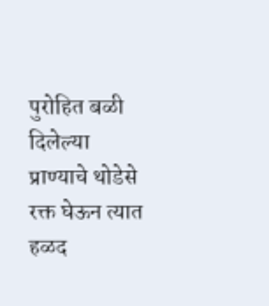पुरोहित बळी दिलेल्या प्राण्याचे थोडेसे रक्त घेऊन त्यात हळद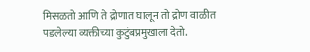मिसळतो आणि ते द्रोणात घालून तो द्रोण वाळीत पडलेल्या व्यक्तीच्या कुटुंबप्रमुखाला देतो.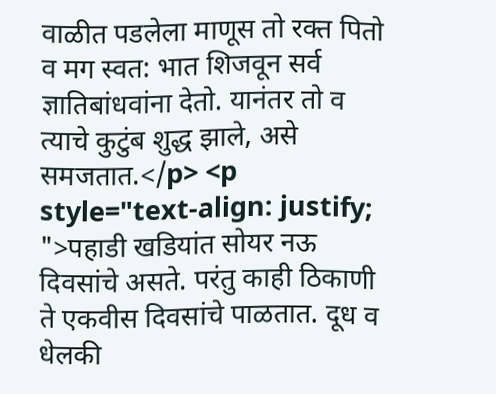वाळीत पडलेला माणूस तो रक्त पितो व मग स्वत: भात शिजवून सर्व ज्ञातिबांधवांना देतो. यानंतर तो व त्याचे कुटुंब शुद्ध झाले, असे समजतात.</p> <p style="text-align: justify; ">पहाडी खडियांत सोयर नऊ दिवसांचे असते. परंतु काही ठिकाणी ते एकवीस दिवसांचे पाळतात. दूध व धेलकी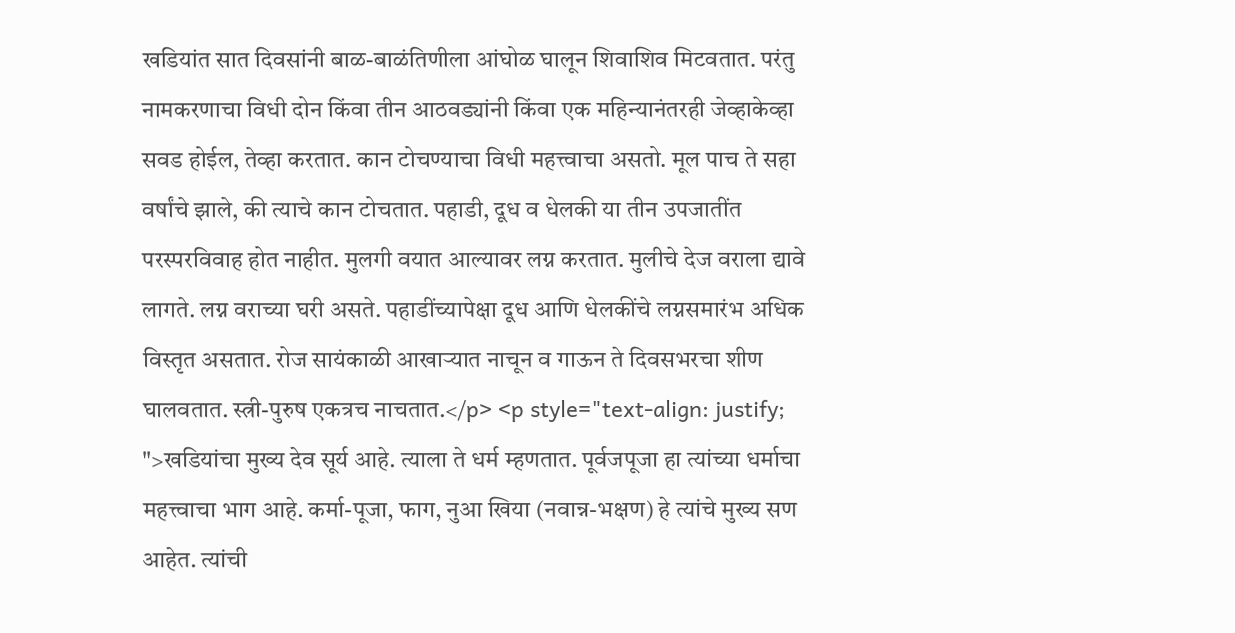खडियांत सात दिवसांनी बाळ-बाळंतिणीला आंघोळ घालून शिवाशिव मिटवतात. परंतु नामकरणाचा विधी दोन किंवा तीन आठवड्यांनी किंवा एक महिन्यानंतरही जेव्हाकेव्हा सवड होईल, तेव्हा करतात. कान टोचण्याचा विधी महत्त्वाचा असतो. मूल पाच ते सहा वर्षांचे झाले, की त्याचे कान टोचतात. पहाडी, दूध व धेलकी या तीन उपजातींत परस्परविवाह होत नाहीत. मुलगी वयात आल्यावर लग्न करतात. मुलीचे देज वराला द्यावे लागते. लग्न वराच्या घरी असते. पहाडींच्यापेक्षा दूध आणि धेलकींचे लग्नसमारंभ अधिक विस्तृत असतात. रोज सायंकाळी आखाऱ्यात नाचून व गाऊन ते दिवसभरचा शीण घालवतात. स्त्री-पुरुष एकत्रच नाचतात.</p> <p style="text-align: justify; ">खडियांचा मुख्य देव सूर्य आहे. त्याला ते धर्म म्हणतात. पूर्वजपूजा हा त्यांच्या धर्माचा महत्त्वाचा भाग आहे. कर्मा-पूजा, फाग, नुआ खिया (नवान्न-भक्षण) हे त्यांचे मुख्य सण आहेत. त्यांची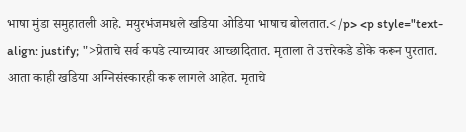भाषा मुंडा समुहातली आहे. मयुरभंजमधले खडिया ओडिया भाषाच बोलतात.</p> <p style="text-align: justify; ">प्रेताचे सर्व कपडे त्याच्यावर आच्छादितात. मृताला ते उत्तरेकडे डोके करून पुरतात. आता काही खडिया अग्निसंस्कारही करू लागले आहेत. मृताचे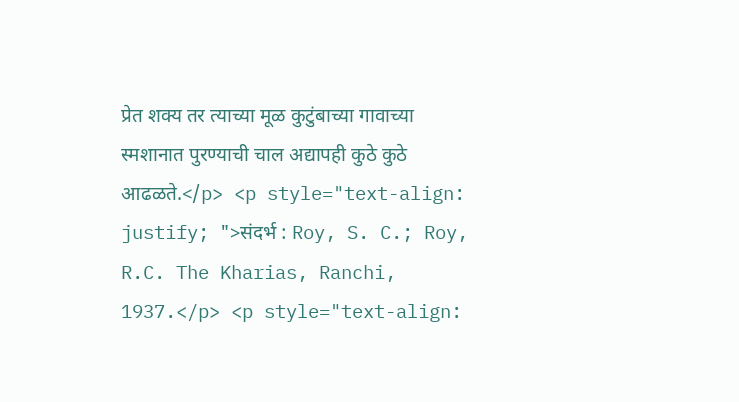प्रेत शक्य तर त्याच्या मूळ कुटुंबाच्या गावाच्या स्मशानात पुरण्याची चाल अद्यापही कुठे कुठे आढळते.</p> <p style="text-align: justify; ">संदर्भ : Roy, S. C.; Roy, R.C. The Kharias, Ranchi, 1937.</p> <p style="text-align: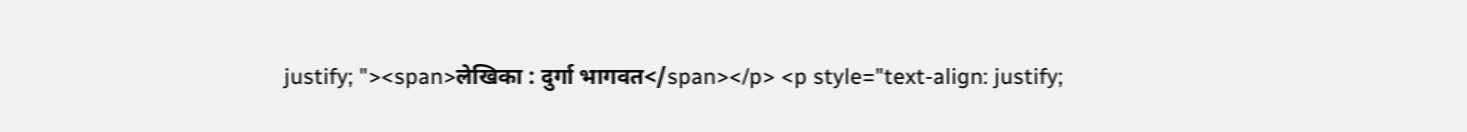justify; "><span>लेखिका : दुर्गा भागवत</span></p> <p style="text-align: justify;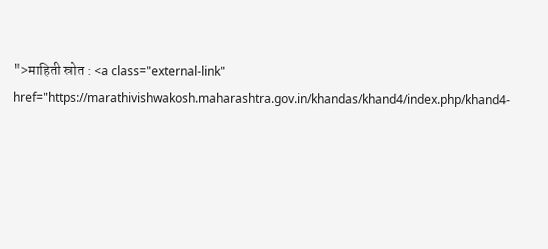">माहिती स्रोत : <a class="external-link" href="https://marathivishwakosh.maharashtra.gov.in/khandas/khand4/index.php/khand4-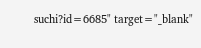suchi?id=6685" target="_blank"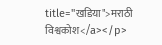title="खडिया">मराठी विश्वकोश</a></p>